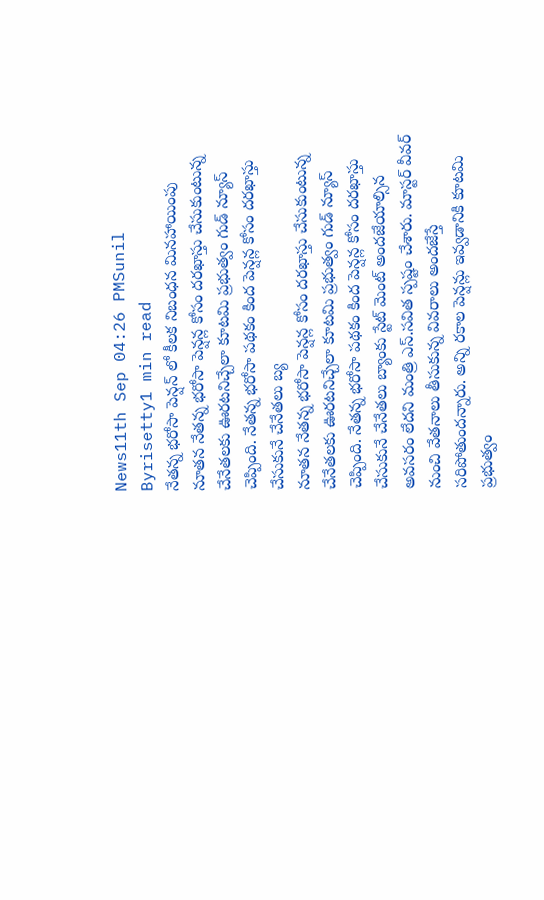News11th Sep 04:26 PMSunil Byrisetty1 min read
నేతన్న భరోసా పెన్షన్ లో కీలక నిబంధన మినహాయింపు
నూతన నేతన్న భరోసా పెన్షన్ల కోసం దరఖాస్తు చేసుకుంటున్న చేనేతలకు ఊరటనిచ్చేలా కూటమి ప్రభుత్వం గుడ్ న్యూస్ చెప్పింది. నేతన్న భరోసా పథకం కింద పెన్షన్ల కోసం దరఖాస్తు చేసుకునే చేనేతలు బ్య
నూతన నేతన్న భరోసా పెన్షన్ల కోసం దరఖాస్తు చేసుకుంటున్న చేనేతలకు ఊరటనిచ్చేలా కూటమి ప్రభుత్వం గుడ్ న్యూస్ చెప్పింది. నేతన్న భరోసా పథకం కింద పెన్షన్ల కోసం దరఖాస్తు చేసుకునే చేనేతలు బ్యాంకు స్టేట్ మెంట్ అందజేయాల్సిన అవసరం లేదని మంత్రి ఎస్.సవిత స్పష్టం చేశారు. మాస్టర్ వీవర్ నుంచి వేతనాలు తీసుకున్న వివరాలు అందజేస్తే సరిపోతుందన్నారు. అన్ని రకాల పెన్షన్లు ఇవ్వడానికి కూటమి ప్రభుత్వం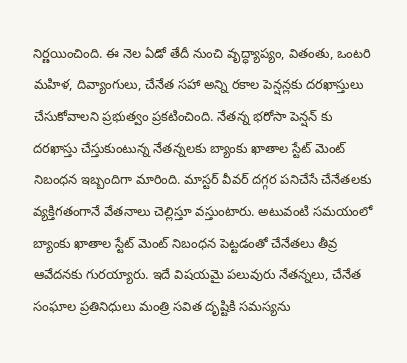నిర్ణయించింది. ఈ నెల ఏడో తేదీ నుంచి వృద్ధ్యాప్యం, వితంతు, ఒంటరి మహిళ, దివ్యాంగులు, చేనేత సహా అన్ని రకాల పెన్షన్లకు దరఖాస్తులు చేసుకోవాలని ప్రభుత్వం ప్రకటించింది. నేతన్న భరోసా పెన్షన్ కు దరఖాస్తు చేస్తుకుంటున్న నేతన్నలకు బ్యాంకు ఖాతాల స్టేట్ మెంట్ నిబంధన ఇబ్బందిగా మారింది. మాస్టర్ వీవర్ దగ్గర పనిచేసే చేనేతలకు వ్యక్తిగతంగానే వేతనాలు చెల్లిస్తూ వస్తుంటారు. అటువంటి సమయంలో బ్యాంకు ఖాతాల స్టేట్ మెంట్ నిబంధన పెట్టడంతో చేనేతలు తీవ్ర ఆవేదనకు గురయ్యారు. ఇదే విషయమై పలువురు నేతన్నలు, చేనేత సంఘాల ప్రతినిధులు మంత్రి సవిత దృష్టికి సమస్యను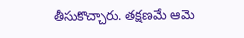తీసుకొచ్చారు. తక్షణమే ఆమె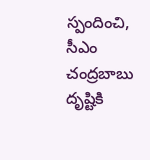స్పందించి, సీఎం చంద్రబాబు దృష్టికి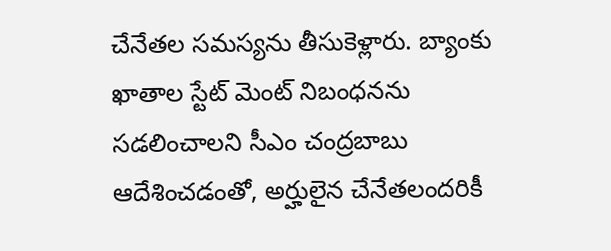చేనేతల సమస్యను తీసుకెళ్లారు. బ్యాంకు ఖాతాల స్టేట్ మెంట్ నిబంధనను సడలించాలని సీఎం చంద్రబాబు ఆదేశించడంతో, అర్హులైన చేనేతలందరికీ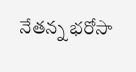నేతన్న భరోసా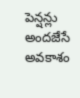పెన్షన్లు అందజేసే అవకాశం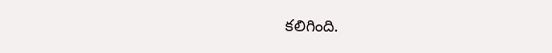కలిగింది.